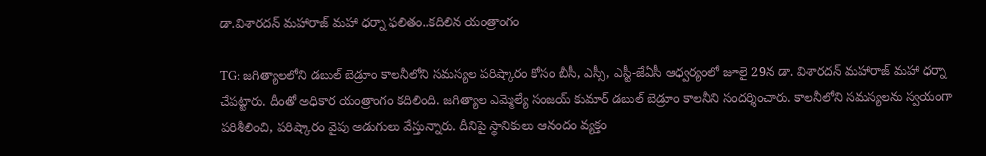డా.విశారదన్ మహారాజ్ మహా ధర్నా ఫలితం..కదిలిన యంత్రాంగం

TG: జగిత్యాలలోని డబుల్ బెడ్రూం కాలనీలోని సమస్యల పరిష్కారం కోసం బీసీ, ఎస్సీ, ఎస్టీ-జేఏసీ ఆధ్వర్యంలో జూలై 29న డా. విశారదన్ మహారాజ్ మహా ధర్నా చేపట్టారు. దీంతో అధికార యంత్రాంగం కదిలింది. జగిత్యాల ఎమ్మెల్యే సంజయ్ కుమార్ డబుల్ బెడ్రూం కాలనీని సందర్శించారు. కాలనీలోని సమస్యలను స్వయంగా పరిశీలించి, పరిష్కారం వైపు అడుగులు వేస్తున్నారు. దీనిపై స్థానికులు ఆనందం వ్యక్తం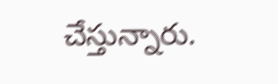చేస్తున్నారు.